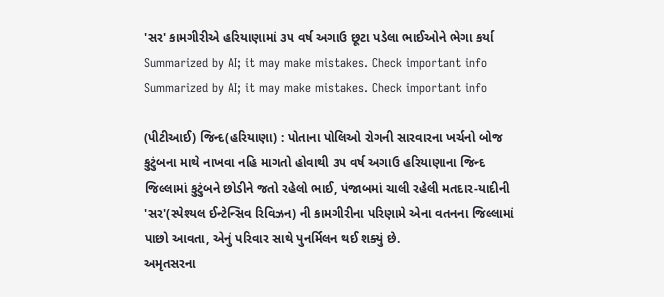'સર' કામગીરીએ હરિયાણામાં ૩૫ વર્ષ અગાઉ છૂટા પડેલા ભાઈઓને ભેગા કર્યા
Summarized by AI; it may make mistakes. Check important info
Summarized by AI; it may make mistakes. Check important info

(પીટીઆઈ) જિન્દ(હરિયાણા) : પોતાના પોલિઓ રોગની સારવારના ખર્ચનો બોજ કુટુંબના માથે નાખવા નહિ માગતો હોવાથી ૩૫ વર્ષ અગાઉ હરિયાણાના જિન્દ જિલ્લામાં કુટુંબને છોડીને જતો રહેલો ભાઈ, પંજાબમાં ચાલી રહેલી મતદાર-યાદીની 'સર'(સ્પેશ્યલ ઈન્ટેન્સિવ રિવિઝન) ની કામગીરીના પરિણામે એના વતનના જિલ્લામાં પાછો આવતા, એનું પરિવાર સાથે પુનર્મિલન થઈ શક્યું છે.
અમૃતસરના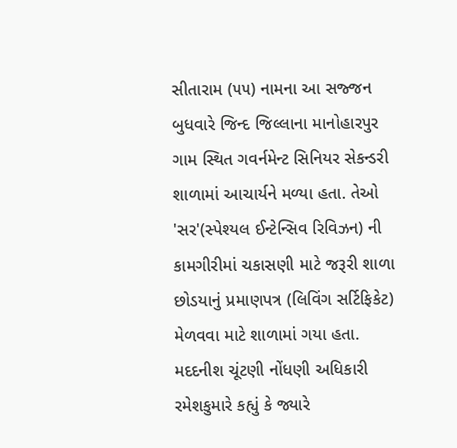સીતારામ (૫૫) નામના આ સજ્જન બુધવારે જિન્દ જિલ્લાના માનોહારપુર ગામ સ્થિત ગવર્નમેન્ટ સિનિયર સેકન્ડરી શાળામાં આચાર્યને મળ્યા હતા. તેઓ 'સર'(સ્પેશ્યલ ઈન્ટેન્સિવ રિવિઝન) ની કામગીરીમાં ચકાસણી માટે જરૂરી શાળા છોડયાનું પ્રમાણપત્ર (લિવિંગ સર્ટિફિકેટ) મેળવવા માટે શાળામાં ગયા હતા.
મદદનીશ ચૂંટણી નોંધણી અધિકારી રમેશકુમારે કહ્યું કે જ્યારે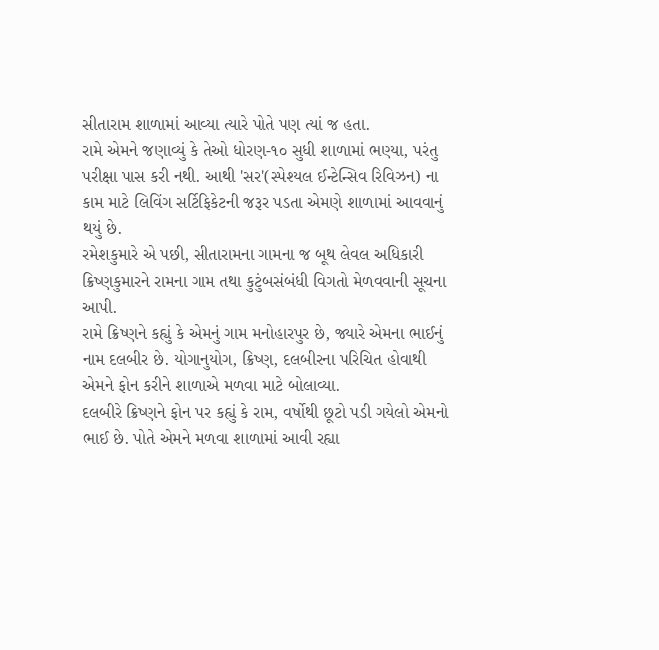સીતારામ શાળામાં આવ્યા ત્યારે પોતે પણ ત્યાં જ હતા.
રામે એમને જણાવ્યું કે તેઓ ધોરણ-૧૦ સુધી શાળામાં ભણ્યા, પરંતુ પરીક્ષા પાસ કરી નથી. આથી 'સર'(સ્પેશ્યલ ઈન્ટેન્સિવ રિવિઝન) ના કામ માટે લિવિંગ સર્ટિફિકેટની જરૂર પડતા એમણે શાળામાં આવવાનું થયું છે.
રમેશકુમારે એ પછી, સીતારામના ગામના જ બૂથ લેવલ અધિકારી ક્રિષ્ણકુમારને રામના ગામ તથા કુટુંબસંબંધી વિગતો મેળવવાની સૂચના આપી.
રામે ક્રિષ્ણને કહ્યું કે એમનું ગામ મનોહારપુર છે, જ્યારે એમના ભાઈનું નામ દલબીર છે. યોગાનુયોગ, ક્રિષ્ણ, દલબીરના પરિચિત હોવાથી એમને ફોન કરીને શાળાએ મળવા માટે બોલાવ્યા.
દલબીરે ક્રિષ્ણને ફોન પર કહ્યું કે રામ, વર્ષોથી છૂટો પડી ગયેલો એમનો ભાઈ છે. પોતે એમને મળવા શાળામાં આવી રહ્યા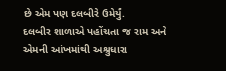છે એમ પણ દલબીરે ઉમેર્યું.
દલબીર શાળાએ પહોંચતા જ રામ અને એમની આંખમાંથી અશ્રુધારા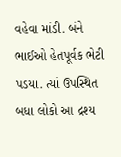વહેવા માંડી. બંને ભાઈઓ હેતપૂર્વક ભેટી પડયા. ત્યાં ઉપસ્થિત બધા લોકો આ દ્રશ્ય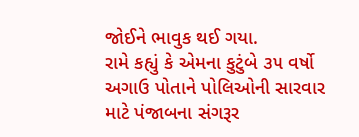જોઈને ભાવુક થઈ ગયા.
રામે કહ્યું કે એમના કુટુંબે ૩૫ વર્ષો અગાઉ પોતાને પોલિઓની સારવાર માટે પંજાબના સંગરૂર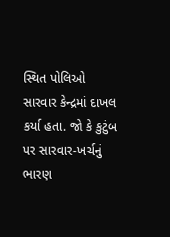સ્થિત પોલિઓ સારવાર કેન્દ્રમાં દાખલ કર્યા હતા. જો કે કુટુંબ પર સારવાર-ખર્ચનું ભારણ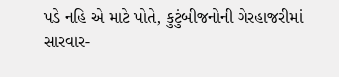પડે નહિ એ માટે પોતે, કુટુંબીજનોની ગેરહાજરીમાં સારવાર-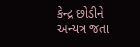કેન્દ્ર છોડીને અન્યત્ર જતા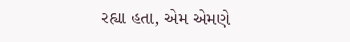રહ્યા હતા, એમ એમણે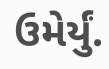ઉમેર્યું.